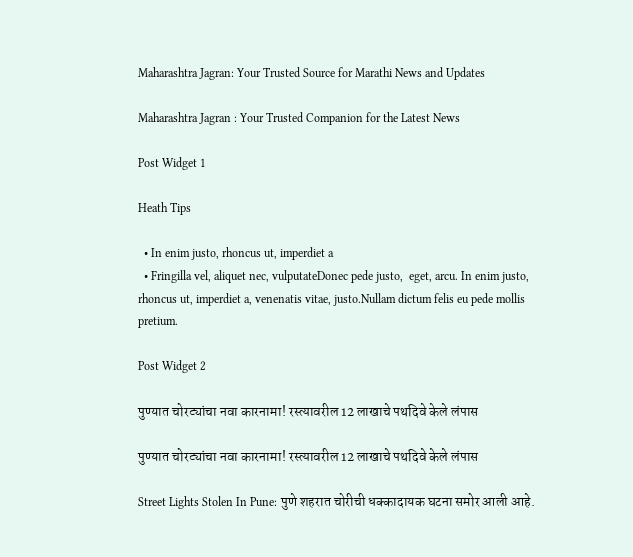Maharashtra Jagran: Your Trusted Source for Marathi News and Updates

Maharashtra Jagran : Your Trusted Companion for the Latest News

Post Widget 1

Heath Tips

  • In enim justo, rhoncus ut, imperdiet a
  • Fringilla vel, aliquet nec, vulputateDonec pede justo,  eget, arcu. In enim justo, rhoncus ut, imperdiet a, venenatis vitae, justo.Nullam dictum felis eu pede mollis pretium.

Post Widget 2

पुण्यात चोरट्यांचा नवा कारनामा! रस्त्यावरील 12 लाखाचे पथदिवे केले लंपास

पुण्यात चोरट्यांचा नवा कारनामा! रस्त्यावरील 12 लाखाचे पथदिवे केले लंपास

Street Lights Stolen In Pune: पुणे शहरात चोरीची धक्कादायक घटना समोर आली आहे.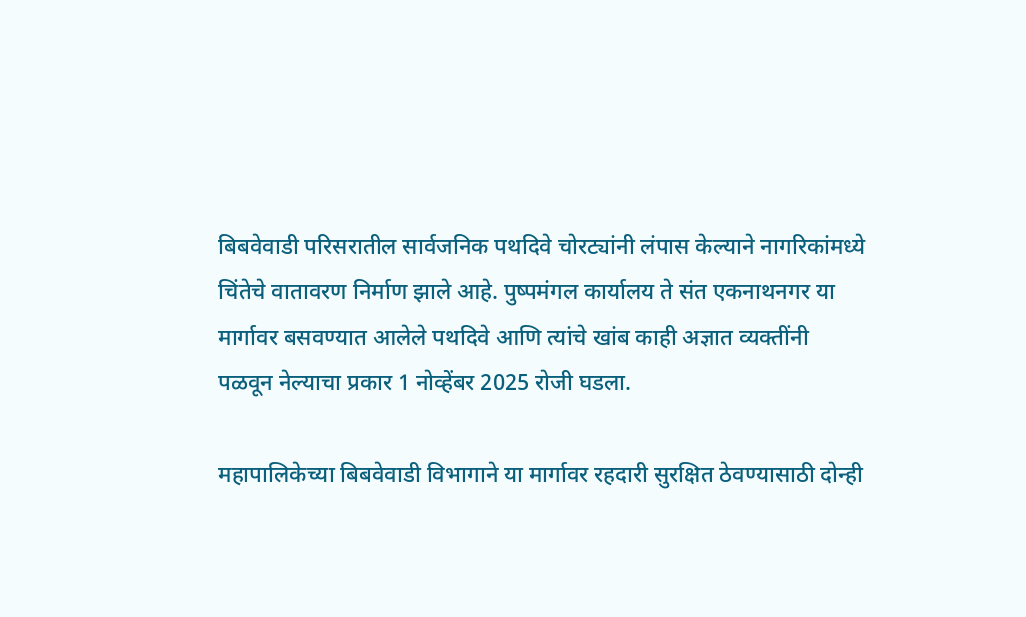बिबवेवाडी परिसरातील सार्वजनिक पथदिवे चोरट्यांनी लंपास केल्याने नागरिकांमध्ये चिंतेचे वातावरण निर्माण झाले आहे. पुष्पमंगल कार्यालय ते संत एकनाथनगर या मार्गावर बसवण्यात आलेले पथदिवे आणि त्यांचे खांब काही अज्ञात व्यक्तींनी पळवून नेल्याचा प्रकार 1 नोव्हेंबर 2025 रोजी घडला.

महापालिकेच्या बिबवेवाडी विभागाने या मार्गावर रहदारी सुरक्षित ठेवण्यासाठी दोन्ही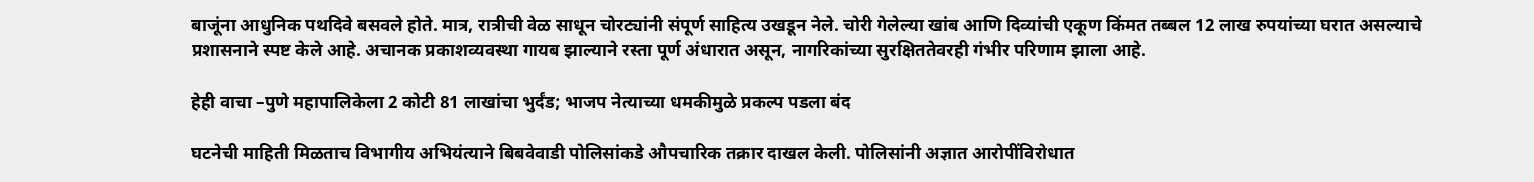बाजूंना आधुनिक पथदिवे बसवले होते. मात्र, रात्रीची वेळ साधून चोरट्यांनी संपूर्ण साहित्य उखडून नेले. चोरी गेलेल्या खांब आणि दिव्यांची एकूण किंमत तब्बल 12 लाख रुपयांच्या घरात असल्याचे प्रशासनाने स्पष्ट केले आहे. अचानक प्रकाशव्यवस्था गायब झाल्याने रस्ता पूर्ण अंधारात असून, नागरिकांच्या सुरक्षिततेवरही गंभीर परिणाम झाला आहे.

हेही वाचा –पुणे महापालिकेला 2 कोटी 81 लाखांचा भुर्दंड; भाजप नेत्याच्या धमकीमुळे प्रकल्प पडला बंद

घटनेची माहिती मिळताच विभागीय अभियंत्याने बिबवेवाडी पोलिसांकडे औपचारिक तक्रार दाखल केली. पोलिसांनी अज्ञात आरोपींविरोधात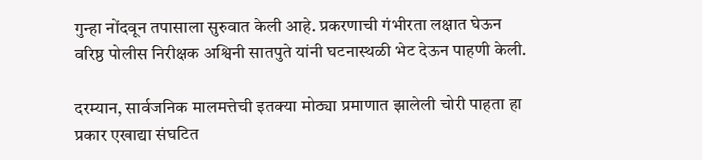गुन्हा नोंदवून तपासाला सुरुवात केली आहे. प्रकरणाची गंभीरता लक्षात घेऊन वरिष्ठ पोलीस निरीक्षक अश्विनी सातपुते यांनी घटनास्थळी भेट देऊन पाहणी केली.

दरम्यान, सार्वजनिक मालमत्तेची इतक्या मोठ्या प्रमाणात झालेली चोरी पाहता हा प्रकार एखाद्या संघटित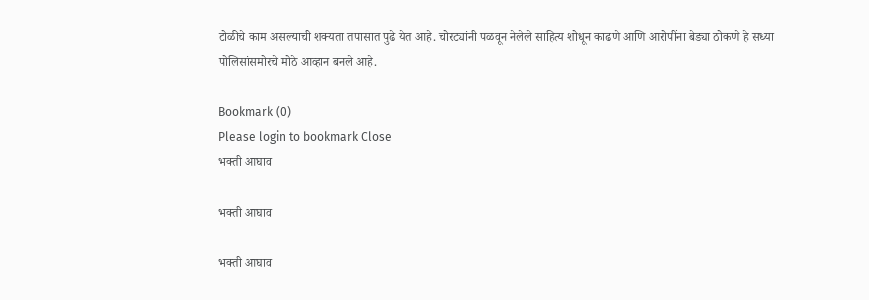टोळीचे काम असल्याची शक्यता तपासात पुढे येत आहे. चोरट्यांनी पळवून नेलेले साहित्य शोधून काढणे आणि आरोपींना बेड्या ठोकणे हे सध्या पोलिसांसमोरचे मोठे आव्हान बनले आहे.

Bookmark (0)
Please login to bookmark Close
भक्ती आघाव

भक्ती आघाव

भक्ती आघाव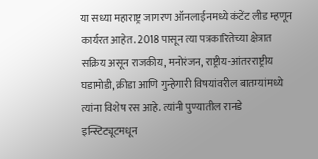या सध्या महाराष्ट्र जागरण ऑनलाईनमध्ये कंटेंट लीड म्हणून कार्यरत आहेत. 2018 पासून त्या पत्रकारितेच्या क्षेत्रात सक्रिय असून राजकीय, मनोरंजन, राष्ट्रीय-आंतरराष्ट्रीय घडामोडी, क्रीडा आणि गुन्हेगारी विषयांवरील बातम्यांमध्ये त्यांना विशेष रस आहे. त्यांनी पुण्यातील रानडे इन्स्टिट्यूटमधून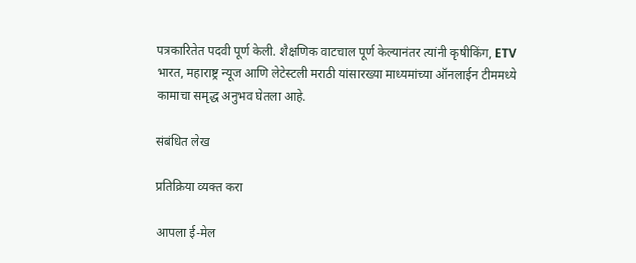पत्रकारितेत पदवी पूर्ण केली. शैक्षणिक वाटचाल पूर्ण केल्यानंतर त्यांनी कृषीकिंग, ETV भारत, महाराष्ट्र न्यूज आणि लेटेस्टली मराठी यांसारख्या माध्यमांच्या ऑनलाईन टीममध्ये कामाचा समृद्ध अनुभव घेतला आहे.

संबंधित लेख

प्रतिक्रिया व्यक्त करा

आपला ई-मेल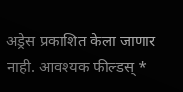अड्रेस प्रकाशित केला जाणार नाही. आवश्यक फील्डस् *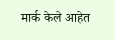मार्क केले आहेत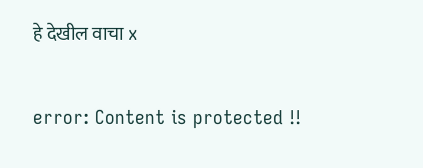हे देखील वाचा x

error: Content is protected !!